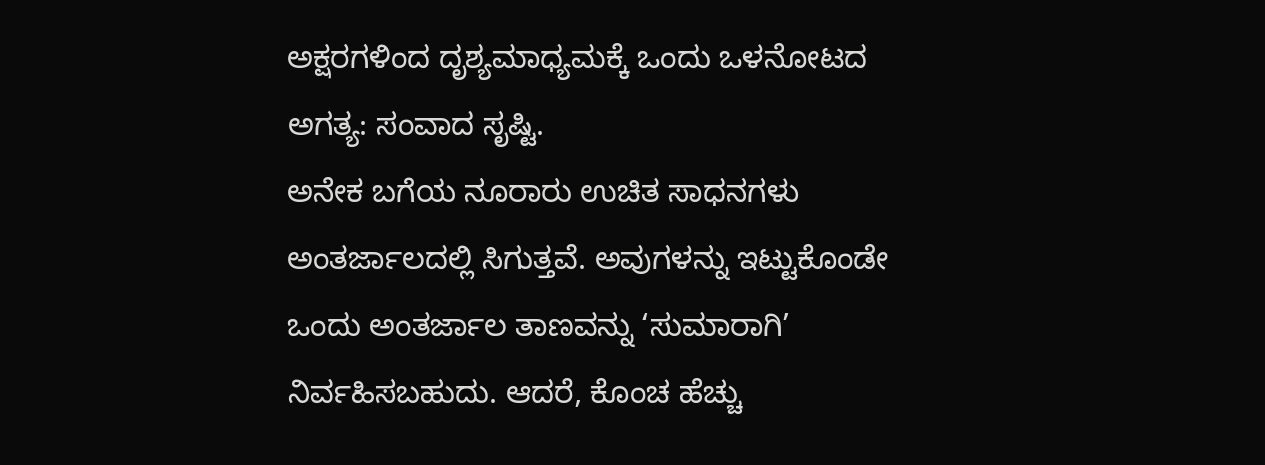ಅಕ್ಷರಗಳಿಂದ ದೃಶ್ಯಮಾಧ್ಯಮಕ್ಕೆ ಒಂದು ಒಳನೋಟದ ಅಗತ್ಯ: ಸಂವಾದ ಸೃಷ್ಟಿ.
ಅನೇಕ ಬಗೆಯ ನೂರಾರು ಉಚಿತ ಸಾಧನಗಳು ಅಂತರ್ಜಾಲದಲ್ಲಿ ಸಿಗುತ್ತವೆ. ಅವುಗಳನ್ನು ಇಟ್ಟುಕೊಂಡೇ ಒಂದು ಅಂತರ್ಜಾಲ ತಾಣವನ್ನು ‘ಸುಮಾರಾಗಿ’ ನಿರ್ವಹಿಸಬಹುದು. ಆದರೆ, ಕೊಂಚ ಹೆಚ್ಚು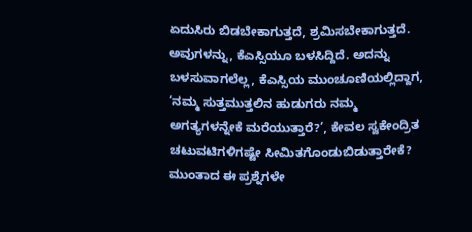ಏದುಸಿರು ಬಿಡಬೇಕಾಗುತ್ತದೆ, ಶ್ರಮಿಸಬೇಕಾಗುತ್ತದೆ. ಅವುಗಳನ್ನು, ಕೆಎಸ್ಸಿಯೂ ಬಳಸಿದ್ದಿದೆ. ಅದನ್ನು ಬಳಸುವಾಗಲೆಲ್ಲ, ಕೆಎಸ್ಸಿಯ ಮುಂಚೂಣಿಯಲ್ಲಿದ್ದಾಗ, ‘ನಮ್ಮ ಸುತ್ತಮುತ್ತಲಿನ ಹುಡುಗರು ನಮ್ಮ ಅಗತ್ಯಗಳನ್ನೇಕೆ ಮರೆಯುತ್ತಾರೆ?’, ಕೇವಲ ಸ್ವಕೇಂದ್ರಿತ ಚಟುವಟಿಗಳಿಗಷ್ಟೇ ಸೀಮಿತಗೊಂಡುಬಿಡುತ್ತಾರೇಕೆ? ಮುಂತಾದ ಈ ಪ್ರಶ್ನೆಗಳೇ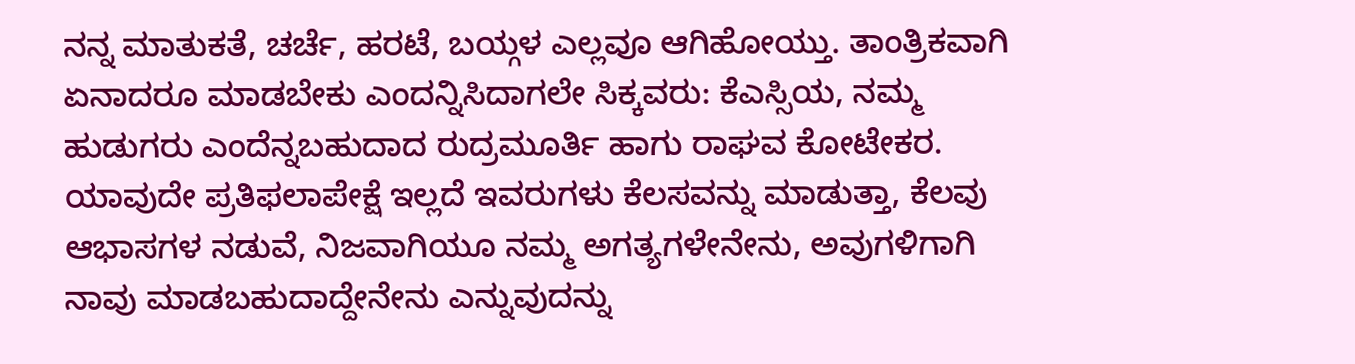ನನ್ನ ಮಾತುಕತೆ, ಚರ್ಚೆ, ಹರಟೆ, ಬಯ್ಗಳ ಎಲ್ಲವೂ ಆಗಿಹೋಯ್ತು. ತಾಂತ್ರಿಕವಾಗಿ ಏನಾದರೂ ಮಾಡಬೇಕು ಎಂದನ್ನಿಸಿದಾಗಲೇ ಸಿಕ್ಕವರು: ಕೆಎಸ್ಸಿಯ, ನಮ್ಮ ಹುಡುಗರು ಎಂದೆನ್ನಬಹುದಾದ ರುದ್ರಮೂರ್ತಿ ಹಾಗು ರಾಘವ ಕೋಟೇಕರ. ಯಾವುದೇ ಪ್ರತಿಫಲಾಪೇಕ್ಷೆ ಇಲ್ಲದೆ ಇವರುಗಳು ಕೆಲಸವನ್ನು ಮಾಡುತ್ತಾ, ಕೆಲವು ಆಭಾಸಗಳ ನಡುವೆ, ನಿಜವಾಗಿಯೂ ನಮ್ಮ ಅಗತ್ಯಗಳೇನೇನು, ಅವುಗಳಿಗಾಗಿ ನಾವು ಮಾಡಬಹುದಾದ್ದೇನೇನು ಎನ್ನುವುದನ್ನು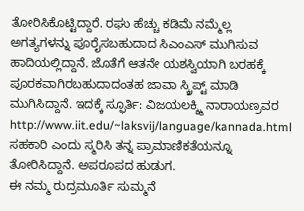ತೋರಿಸಿಕೊಟ್ಟಿದ್ದಾರೆ. ರಘು ಹೆಚ್ಚು ಕಡಿಮೆ ನಮ್ಮೆಲ್ಲ ಅಗತ್ಯಗಳನ್ನು ಪೂರೈಸಬಹುದಾದ ಸಿಎಂಎಸ್ ಮುಗಿಸುವ ಹಾದಿಯಲ್ಲಿದ್ದಾನೆ. ಜೊತೆಗೆ ಆತನೇ ಯಶಸ್ವಿಯಾಗಿ ಬರಹಕ್ಕೆ ಪೂರಕವಾಗಿರಬಹುದಾದಂತಹ ಜಾವಾ ಸ್ಕ್ರಿಪ್ಟ್ ಮಾಡಿ ಮುಗಿಸಿದ್ದಾನೆ. ಇದಕ್ಕೆ ಸ್ಫೂರ್ತಿ: ವಿಜಯಲಕ್ಶ್ಮಿ ನಾರಾಯಣ್ರವರ http://www.iit.edu/~laksvij/language/kannada.html ಸಹಕಾರಿ ಎಂದು ಸ್ಮರಿಸಿ ತನ್ನ ಪ್ರಾಮಾಣಿಕತೆಯನ್ನೂ ತೋರಿಸಿದ್ದಾನೆ. ಅಪರೂಪದ ಹುಡುಗ.
ಈ ನಮ್ಮ ರುದ್ರಮೂರ್ತಿ ಸುಮ್ಮನೆ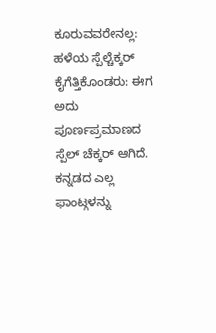ಕೂರುವವರೇನಲ್ಲ: ಹಳೆಯ ಸ್ಪೆಲ್ಚೆಕ್ಕರ್ ಕೈಗೆತ್ತಿಕೊಂಡರು: ಈಗ ಅದು ಪೂರ್ಣಪ್ರಮಾಣದ ಸ್ಪೆಲ್ ಚೆಕ್ಕರ್ ಆಗಿದೆ. ಕನ್ನಡದ ಎಲ್ಲ ಫಾಂಟ್ಗಳನ್ನು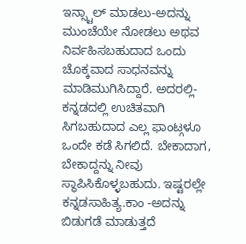ಇನ್ಸ್ಟಾಲ್ ಮಾಡಲು-ಅದನ್ನು ಮುಂಚೆಯೇ ನೋಡಲು ಅಥವ ನಿರ್ವಹಿಸಬಹುದಾದ ಒಂದು ಚೊಕ್ಕವಾದ ಸಾಧನವನ್ನು ಮಾಡಿಮುಗಿಸಿದ್ದಾರೆ. ಅದರಲ್ಲಿ-ಕನ್ನಡದಲ್ಲಿ ಉಚಿತವಾಗಿ ಸಿಗಬಹುದಾದ ಎಲ್ಲ ಫಾಂಟ್ಗಳೂ ಒಂದೇ ಕಡೆ ಸಿಗಲಿದೆ. ಬೇಕಾದಾಗ, ಬೇಕಾದ್ದನ್ನು ನೀವು ಸ್ಥಾಪಿಸಿಕೊಳ್ಳಬಹುದು. ಇಷ್ಟರಲ್ಲೇ ಕನ್ನಡಸಾಹಿತ್ಯ.ಕಾಂ -ಅದನ್ನು ಬಿಡುಗಡೆ ಮಾಡುತ್ತದೆ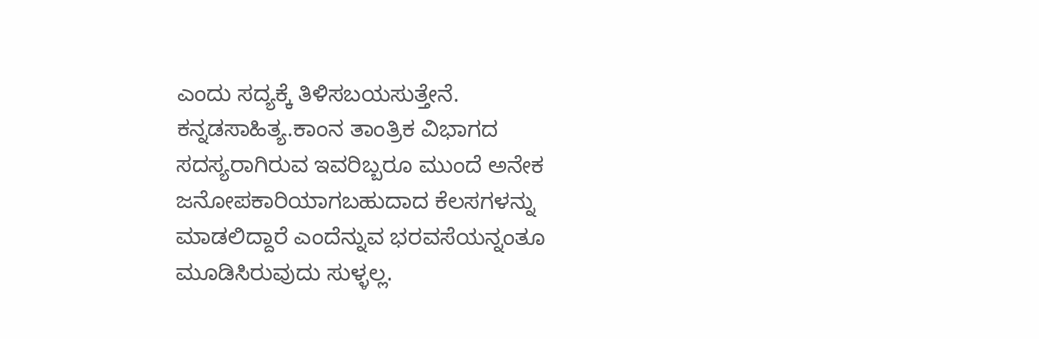ಎಂದು ಸದ್ಯಕ್ಕೆ ತಿಳಿಸಬಯಸುತ್ತೇನೆ.
ಕನ್ನಡಸಾಹಿತ್ಯ.ಕಾಂನ ತಾಂತ್ರಿಕ ವಿಭಾಗದ ಸದಸ್ಯರಾಗಿರುವ ಇವರಿಬ್ಬರೂ ಮುಂದೆ ಅನೇಕ ಜನೋಪಕಾರಿಯಾಗಬಹುದಾದ ಕೆಲಸಗಳನ್ನು ಮಾಡಲಿದ್ದಾರೆ ಎಂದೆನ್ನುವ ಭರವಸೆಯನ್ನಂತೂ ಮೂಡಿಸಿರುವುದು ಸುಳ್ಳಲ್ಲ.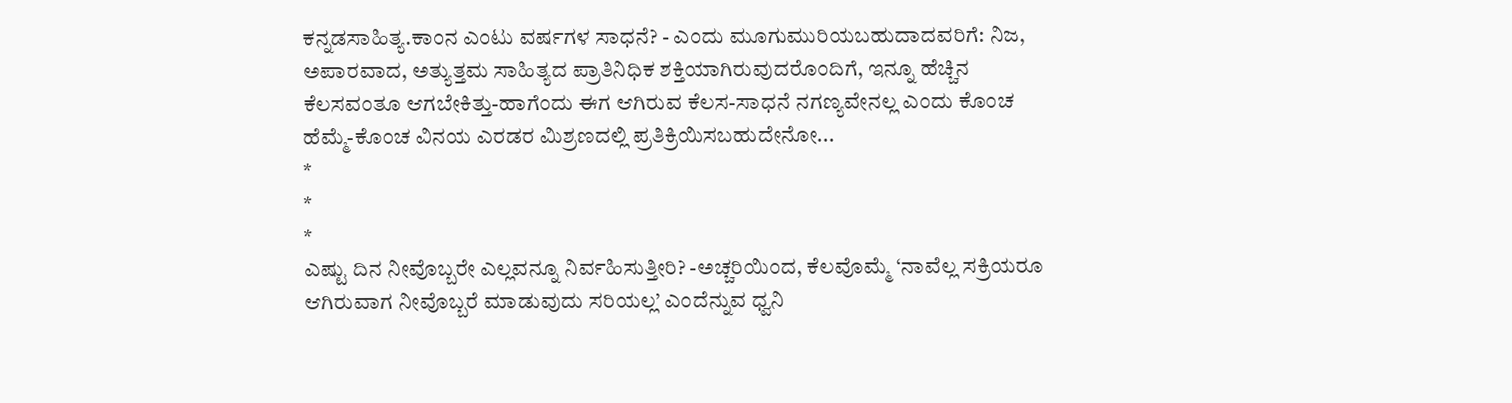ಕನ್ನಡಸಾಹಿತ್ಯ.ಕಾಂನ ಎಂಟು ವರ್ಷಗಳ ಸಾಧನೆ? - ಎಂದು ಮೂಗುಮುರಿಯಬಹುದಾದವರಿಗೆ: ನಿಜ, ಅಪಾರವಾದ, ಅತ್ಯುತ್ತಮ ಸಾಹಿತ್ಯದ ಪ್ರಾತಿನಿಧಿಕ ಶಕ್ತಿಯಾಗಿರುವುದರೊಂದಿಗೆ, ಇನ್ನೂ ಹೆಚ್ಚಿನ ಕೆಲಸವಂತೂ ಆಗಬೇಕಿತ್ತು-ಹಾಗೆಂದು ಈಗ ಆಗಿರುವ ಕೆಲಸ-ಸಾಧನೆ ನಗಣ್ಯವೇನಲ್ಲ ಎಂದು ಕೊಂಚ ಹೆಮ್ಮೆ-ಕೊಂಚ ವಿನಯ ಎರಡರ ಮಿಶ್ರಣದಲ್ಲಿ ಪ್ರತಿಕ್ರಿಯಿಸಬಹುದೇನೋ...
*
*
*
ಎಷ್ಟು ದಿನ ನೀವೊಬ್ಬರೇ ಎಲ್ಲವನ್ನೂ ನಿರ್ವಹಿಸುತ್ತೀರಿ? -ಅಚ್ಚರಿಯಿಂದ, ಕೆಲವೊಮ್ಮೆ ‘ನಾವೆಲ್ಲ ಸಕ್ರಿಯರೂ ಆಗಿರುವಾಗ ನೀವೊಬ್ಬರೆ ಮಾಡುವುದು ಸರಿಯಲ್ಲ’ ಎಂದೆನ್ನುವ ಧ್ವನಿ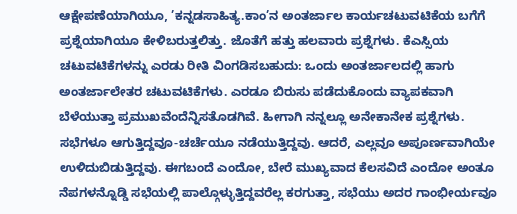ಆಕ್ಷೇಪಣೆಯಾಗಿಯೂ, ’ಕನ್ನಡಸಾಹಿತ್ಯ.ಕಾಂ’ನ ಅಂತರ್ಜಾಲ ಕಾರ್ಯಚಟುವಟಿಕೆಯ ಬಗೆಗೆ ಪ್ರಶ್ನೆಯಾಗಿಯೂ ಕೇಳಿಬರುತ್ತಲಿತ್ತು. ಜೊತೆಗೆ ಹತ್ತು ಹಲವಾರು ಪ್ರಶ್ನೆಗಳು. ಕೆಎಸ್ಸಿಯ ಚಟುವಟಿಕೆಗಳನ್ನು ಎರಡು ರೀತಿ ವಿಂಗಡಿಸಬಹುದು: ಒಂದು ಅಂತರ್ಜಾಲದಲ್ಲಿ ಹಾಗು ಅಂತರ್ಜಾಲೇತರ ಚಟುವಟಿಕೆಗಳು. ಎರಡೂ ಬಿರುಸು ಪಡೆದುಕೊಂದು ವ್ಯಾಪಕವಾಗಿ ಬೆಳೆಯುತ್ತಾ ಪ್ರಮುಖವೆಂದೆನ್ನಿಸತೊಡಗಿವೆ. ಹೀಗಾಗಿ ನನ್ನಲ್ಲೂ ಅನೇಕಾನೇಕ ಪ್ರಶ್ನೆಗಳು. ಸಭೆಗಳೂ ಆಗುತ್ತಿದ್ದವೂ-ಚರ್ಚೆಯೂ ನಡೆಯುತ್ತಿದ್ದವು. ಆದರೆ, ಎಲ್ಲವೂ ಅಪೂರ್ಣವಾಗಿಯೇ ಉಳಿದುಬಿಡುತ್ತಿದ್ದವು. ಈಗಬಂದೆ ಎಂದೋ, ಬೇರೆ ಮುಖ್ಯವಾದ ಕೆಲಸವಿದೆ ಎಂದೋ ಅಂತೂ ನೆಪಗಳನ್ನೊಡ್ಡಿ ಸಭೆಯಲ್ಲಿ ಪಾಲ್ಗೊಳ್ಳುತ್ತಿದ್ದವರೆಲ್ಲ ಕರಗುತ್ತಾ, ಸಭೆಯು ಅದರ ಗಾಂಭೀರ್ಯವೂ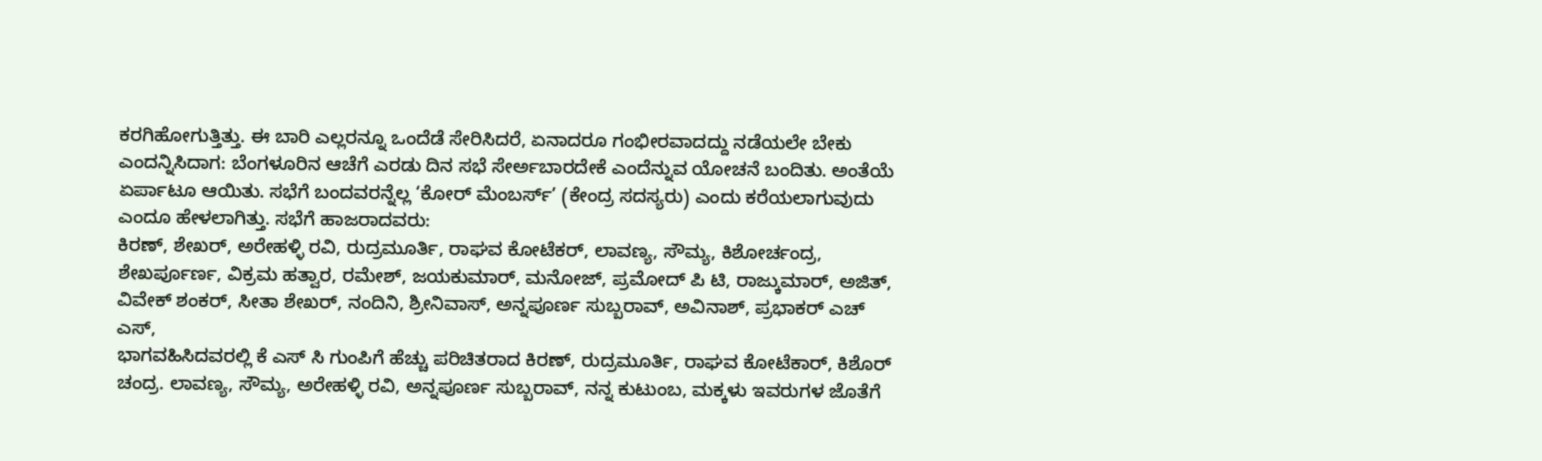ಕರಗಿಹೋಗುತ್ತಿತ್ತು. ಈ ಬಾರಿ ಎಲ್ಲರನ್ನೂ ಒಂದೆಡೆ ಸೇರಿಸಿದರೆ, ಏನಾದರೂ ಗಂಭೀರವಾದದ್ದು ನಡೆಯಲೇ ಬೇಕು ಎಂದನ್ನಿಸಿದಾಗ: ಬೆಂಗಳೂರಿನ ಆಚೆಗೆ ಎರಡು ದಿನ ಸಭೆ ಸೇರ್ಅಬಾರದೇಕೆ ಎಂದೆನ್ನುವ ಯೋಚನೆ ಬಂದಿತು. ಅಂತೆಯೆ ಏರ್ಪಾಟೂ ಆಯಿತು. ಸಭೆಗೆ ಬಂದವರನ್ನೆಲ್ಲ ‘ಕೋರ್ ಮೆಂಬರ್ಸ್’ (ಕೇಂದ್ರ ಸದಸ್ಯರು) ಎಂದು ಕರೆಯಲಾಗುವುದು ಎಂದೂ ಹೇಳಲಾಗಿತ್ತು. ಸಭೆಗೆ ಹಾಜರಾದವರು:
ಕಿರಣ್, ಶೇಖರ್, ಅರೇಹಳ್ಳಿ ರವಿ, ರುದ್ರಮೂರ್ತಿ, ರಾಘವ ಕೋಟೆಕರ್, ಲಾವಣ್ಯ, ಸೌಮ್ಯ, ಕಿಶೋರ್ಚಂದ್ರ, ಶೇಖರ್ಪೂರ್ಣ, ವಿಕ್ರಮ ಹತ್ವಾರ, ರಮೇಶ್, ಜಯಕುಮಾರ್, ಮನೋಜ್, ಪ್ರಮೋದ್ ಪಿ ಟಿ, ರಾಜ್ಕುಮಾರ್, ಅಜಿತ್, ವಿವೇಕ್ ಶಂಕರ್, ಸೀತಾ ಶೇಖರ್, ನಂದಿನಿ, ಶ್ರೀನಿವಾಸ್, ಅನ್ನಪೂರ್ಣ ಸುಬ್ಬರಾವ್, ಅವಿನಾಶ್, ಪ್ರಭಾಕರ್ ಎಚ್ ಎಸ್,
ಭಾಗವಹಿಸಿದವರಲ್ಲಿ ಕೆ ಎಸ್ ಸಿ ಗುಂಪಿಗೆ ಹೆಚ್ಚು ಪರಿಚಿತರಾದ ಕಿರಣ್, ರುದ್ರಮೂರ್ತಿ, ರಾಘವ ಕೋಟೆಕಾರ್, ಕಿಶೊರ್ ಚಂದ್ರ. ಲಾವಣ್ಯ, ಸೌಮ್ಯ, ಅರೇಹಳ್ಳಿ ರವಿ, ಅನ್ನಪೂರ್ಣ ಸುಬ್ಬರಾವ್, ನನ್ನ ಕುಟುಂಬ, ಮಕ್ಕಳು ಇವರುಗಳ ಜೊತೆಗೆ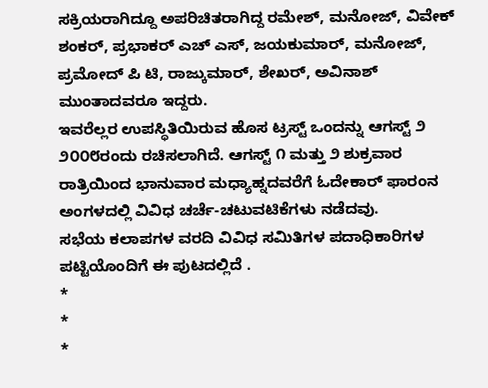ಸಕ್ರಿಯರಾಗಿದ್ದೂ ಅಪರಿಚಿತರಾಗಿದ್ದ ರಮೇಶ್, ಮನೋಜ್, ವಿವೇಕ್ ಶಂಕರ್, ಪ್ರಭಾಕರ್ ಎಚ್ ಎಸ್, ಜಯಕುಮಾರ್, ಮನೋಜ್, ಪ್ರಮೋದ್ ಪಿ ಟಿ, ರಾಜ್ಕುಮಾರ್, ಶೇಖರ್, ಅವಿನಾಶ್ ಮುಂತಾದವರೂ ಇದ್ದರು.
ಇವರೆಲ್ಲರ ಉಪಸ್ಥಿತಿಯಿರುವ ಹೊಸ ಟ್ರಸ್ಟ್ ಒಂದನ್ನು ಆಗಸ್ಟ್ ೨ ೨೦೦೮ರಂದು ರಚಿಸಲಾಗಿದೆ. ಆಗಸ್ಟ್ ೧ ಮತ್ತು ೨ ಶುಕ್ರವಾರ ರಾತ್ರಿಯಿಂದ ಭಾನುವಾರ ಮಧ್ಯಾಹ್ನದವರೆಗೆ ಓದೇಕಾರ್ ಫಾರಂನ ಅಂಗಳದಲ್ಲಿ ವಿವಿಧ ಚರ್ಚೆ-ಚಟುವಟಿಕೆಗಳು ನಡೆದವು.
ಸಭೆಯ ಕಲಾಪಗಳ ವರದಿ ವಿವಿಧ ಸಮಿತಿಗಳ ಪದಾಧಿಕಾರಿಗಳ ಪಟ್ಟಿಯೊಂದಿಗೆ ಈ ಪುಟದಲ್ಲಿದೆ .
*
*
*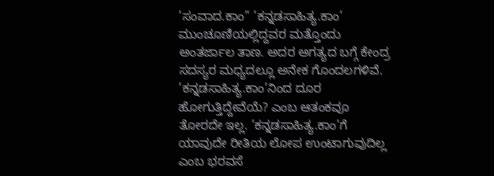’ಸಂವಾದ.ಕಾಂ” ’ಕನ್ನಡಸಾಹಿತ್ಯ.ಕಾಂ’ ಮುಂಚೂಣಿಯಲ್ಲಿದ್ದವರ ಮತ್ತೊಂದು ಅಂತರ್ಜಾಲ ತಾಣ. ಅದರ ಅಗತ್ಯದ ಬಗ್ಗೆ ಕೇಂದ್ರ ಸದಸ್ಯರ ಮಧ್ಯದಲ್ಲೂ ಅನೇಕ ಗೊಂದಲಗಳಿವೆ. ’ಕನ್ನಡಸಾಹಿತ್ಯ.ಕಾಂ’ನಿಂದ ದೂರ ಹೋಗುತ್ತಿದ್ದೇವೆಯೆ? ಎಂಬ ಆತಂಕವೂ ತೋರದೇ ಇಲ್ಲ. ’ಕನ್ನಡಸಾಹಿತ್ಯ.ಕಾಂ’ಗೆ ಯಾವುದೇ ರೀತಿಯ ಲೋಪ ಉಂಟಾಗುವುದಿಲ್ಲ ಎಂಬ ಭರವಸೆ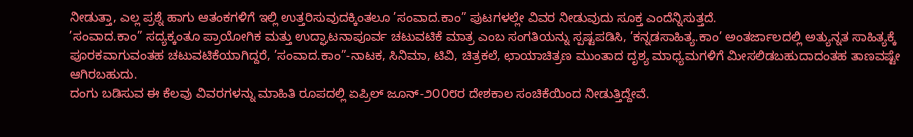ನೀಡುತ್ತಾ, ಎಲ್ಲ ಪ್ರಶ್ನೆ ಹಾಗು ಆತಂಕಗಳಿಗೆ ಇಲ್ಲಿ ಉತ್ತರಿಸುವುದಕ್ಕಿಂತಲೂ ’ಸಂವಾದ.ಕಾಂ” ಪುಟಗಳಲ್ಲೇ ವಿವರ ನೀಡುವುದು ಸೂಕ್ತ ಎಂದೆನ್ನಿಸುತ್ತದೆ.
’ಸಂವಾದ.ಕಾಂ” ಸದ್ಯಕ್ಕಂತೂ ಪ್ರಾಯೋಗಿಕ ಮತ್ತು ಉದ್ಘಾಟನಾಪೂರ್ವ ಚಟುವಟಿಕೆ ಮಾತ್ರ ಎಂಬ ಸಂಗತಿಯನ್ನು ಸ್ಪಷ್ಟಪಡಿಸಿ, ’ಕನ್ನಡಸಾಹಿತ್ಯ.ಕಾಂ’ ಅಂತರ್ಜಾಲದಲ್ಲಿ ಅತ್ಯುನ್ನತ ಸಾಹಿತ್ಯಕ್ಕೆ ಪೂರಕವಾಗುವಂತಹ ಚಟುವಟಿಕೆಯಾಗಿದ್ದರೆ, ’ಸಂವಾದ.ಕಾಂ”-ನಾಟಕ, ಸಿನಿಮಾ, ಟಿವಿ, ಚಿತ್ರಕಲೆ, ಛಾಯಾಚಿತ್ರಣ ಮುಂತಾದ ದೃಶ್ಯ ಮಾಧ್ಯಮಗಳಿಗೆ ಮೀಸಲಿಡಬಹುದಾದಂತಹ ತಾಣವಷ್ಟೇ ಆಗಿರಬಹುದು.
ದಂಗು ಬಡಿಸುವ ಈ ಕೆಲವು ವಿವರಗಳನ್ನು ಮಾಹಿತಿ ರೂಪದಲ್ಲಿ ಏಪ್ರಿಲ್ ಜೂನ್-೨೦೦೮ರ ದೇಶಕಾಲ ಸಂಚಿಕೆಯಿಂದ ನೀಡುತ್ತಿದ್ದೇವೆ.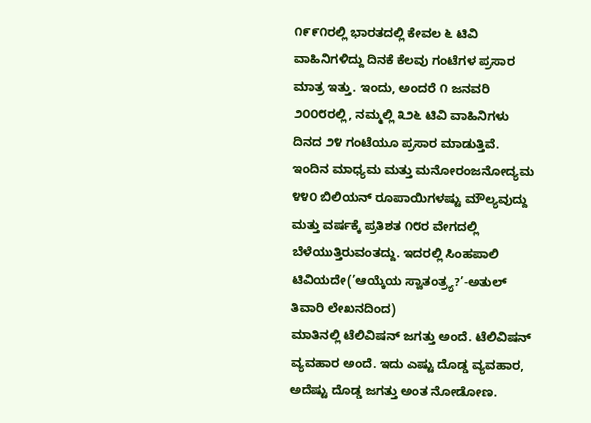೧೯೯೧ರಲ್ಲಿ ಭಾರತದಲ್ಲಿ ಕೇವಲ ೬ ಟಿವಿ ವಾಹಿನಿಗಳಿದ್ದು ದಿನಕೆ ಕೆಲವು ಗಂಟೆಗಳ ಪ್ರಸಾರ ಮಾತ್ರ ಇತ್ತು. ಇಂದು, ಅಂದರೆ ೧ ಜನವರಿ ೨೦೦೮ರಲ್ಲಿ, ನಮ್ಮಲ್ಲಿ ೩೨೬ ಟಿವಿ ವಾಹಿನಿಗಳು ದಿನದ ೨೪ ಗಂಟೆಯೂ ಪ್ರಸಾರ ಮಾಡುತ್ತಿವೆ. ಇಂದಿನ ಮಾಧ್ಯಮ ಮತ್ತು ಮನೋರಂಜನೋದ್ಯಮ ೪೪೦ ಬಿಲಿಯನ್ ರೂಪಾಯಿಗಳಷ್ಟು ಮೌಲ್ಯವುದ್ದು ಮತ್ತು ವರ್ಷಕ್ಕೆ ಪ್ರತಿಶತ ೧೮ರ ವೇಗದಲ್ಲಿ ಬೆಳೆಯುತ್ತಿರುವಂತದ್ದು. ಇದರಲ್ಲಿ ಸಿಂಹಪಾಲಿ ಟಿವಿಯದೇ(’ಆಯ್ಕೆಯ ಸ್ವಾತಂತ್ರ್ಯ?’-ಅತುಲ್ ತಿವಾರಿ ಲೇಖನದಿಂದ)
ಮಾತಿನಲ್ಲಿ ಟೆಲಿವಿಷನ್ ಜಗತ್ತು ಅಂದೆ. ಟೆಲಿವಿಷನ್ ವ್ಯವಹಾರ ಅಂದೆ. ಇದು ಎಷ್ಟು ದೊಡ್ಡ ವ್ಯವಹಾರ, ಅದೆಷ್ಟು ದೊಡ್ಡ ಜಗತ್ತು ಅಂತ ನೋಡೋಣ.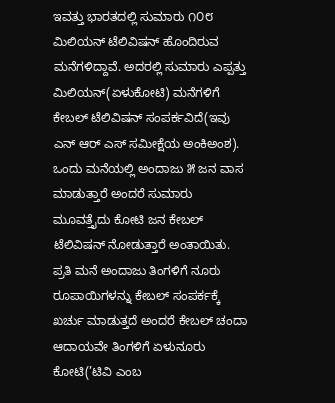ಇವತ್ತು ಭಾರತದಲ್ಲಿ ಸುಮಾರು ೧೦೮ ಮಿಲಿಯನ್ ಟೆಲಿವಿಷನ್ ಹೊಂದಿರುವ ಮನೆಗಳಿದ್ದಾವೆ. ಅದರಲ್ಲಿ ಸುಮಾರು ಎಪ್ಪತ್ತು ಮಿಲಿಯನ್(ಏಳುಕೋಟಿ) ಮನೆಗಳಿಗೆ ಕೇಬಲ್ ಟೆಲಿವಿಷನ್ ಸಂಪರ್ಕವಿದೆ(ಇವು ಎನ್ ಆರ್ ಎಸ್ ಸಮೀಕ್ಷೆಯ ಅಂಕಿಅಂಶ). ಒಂದು ಮನೆಯಲ್ಲಿ ಅಂದಾಜು ೫ ಜನ ವಾಸ ಮಾಡುತ್ತಾರೆ ಅಂದರೆ ಸುಮಾರು ಮೂವತ್ತೈದು ಕೋಟಿ ಜನ ಕೇಬಲ್ ಟೆಲಿವಿಷನ್ ನೋಡುತ್ತಾರೆ ಅಂತಾಯಿತು. ಪ್ರತಿ ಮನೆ ಅಂದಾಜು ತಿಂಗಳಿಗೆ ನೂರು ರೂಪಾಯಿಗಳನ್ನು ಕೇಬಲ್ ಸಂಪರ್ಕಕ್ಕೆ ಖರ್ಚು ಮಾಡುತ್ತದೆ ಅಂದರೆ ಕೇಬಲ್ ಚಂದಾ ಆದಾಯವೇ ತಿಂಗಳಿಗೆ ಏಳುನೂರು ಕೋಟಿ(’ಟಿವಿ ಎಂಬ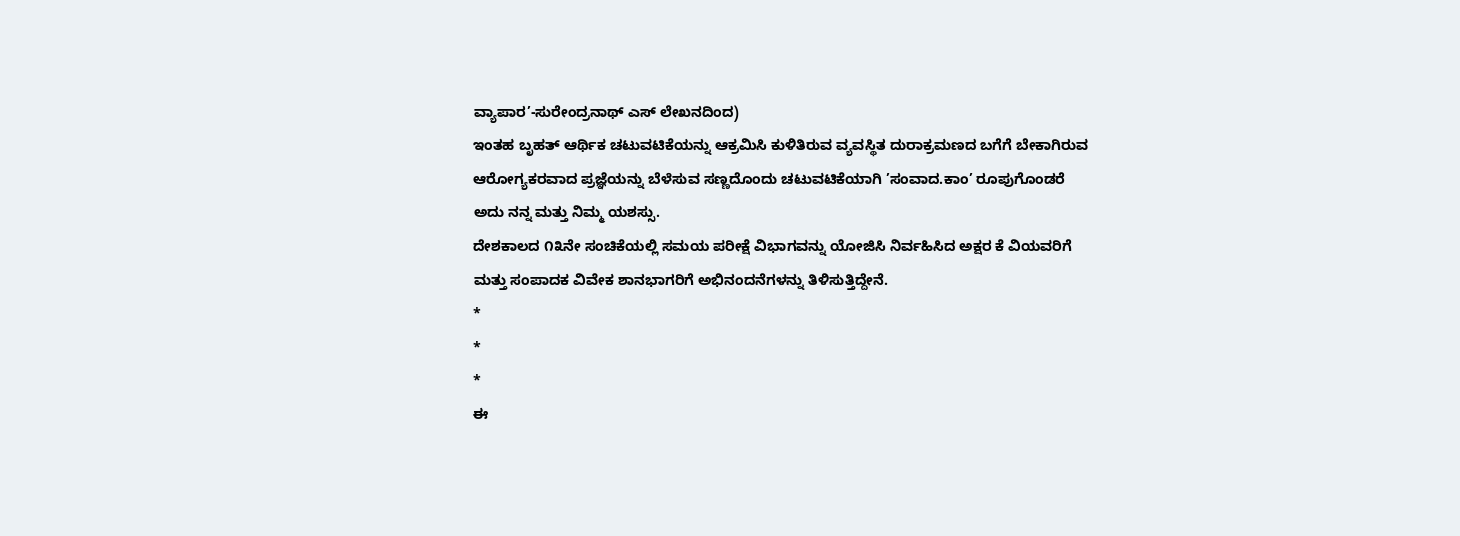ವ್ಯಾಪಾರ’-ಸುರೇಂದ್ರನಾಥ್ ಎಸ್ ಲೇಖನದಿಂದ)
ಇಂತಹ ಬೃಹತ್ ಆರ್ಥಿಕ ಚಟುವಟಿಕೆಯನ್ನು ಆಕ್ರಮಿಸಿ ಕುಳಿತಿರುವ ವ್ಯವಸ್ಥಿತ ದುರಾಕ್ರಮಣದ ಬಗೆಗೆ ಬೇಕಾಗಿರುವ ಆರೋಗ್ಯಕರವಾದ ಪ್ರಜ್ಞೆಯನ್ನು ಬೆಳೆಸುವ ಸಣ್ಣದೊಂದು ಚಟುವಟಿಕೆಯಾಗಿ ’ಸಂವಾದ.ಕಾಂ’ ರೂಪುಗೊಂಡರೆ ಅದು ನನ್ನ ಮತ್ತು ನಿಮ್ಮ ಯಶಸ್ಸು.
ದೇಶಕಾಲದ ೧೩ನೇ ಸಂಚಿಕೆಯಲ್ಲಿ ಸಮಯ ಪರೀಕ್ಷೆ ವಿಭಾಗವನ್ನು ಯೋಜಿಸಿ ನಿರ್ವಹಿಸಿದ ಅಕ್ಷರ ಕೆ ವಿಯವರಿಗೆ ಮತ್ತು ಸಂಪಾದಕ ವಿವೇಕ ಶಾನಭಾಗರಿಗೆ ಅಭಿನಂದನೆಗಳನ್ನು ತಿಳಿಸುತ್ತಿದ್ದೇನೆ.
*
*
*
ಈ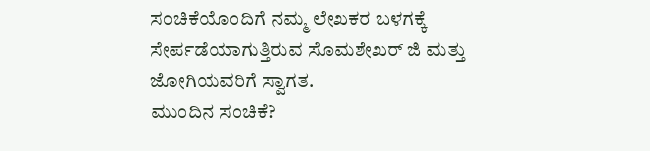ಸಂಚಿಕೆಯೊಂದಿಗೆ ನಮ್ಮ ಲೇಖಕರ ಬಳಗಕ್ಕೆ ಸೇರ್ಪಡೆಯಾಗುತ್ತಿರುವ ಸೊಮಶೇಖರ್ ಜಿ ಮತ್ತು ಜೋಗಿಯವರಿಗೆ ಸ್ವಾಗತ.
ಮುಂದಿನ ಸಂಚಿಕೆ?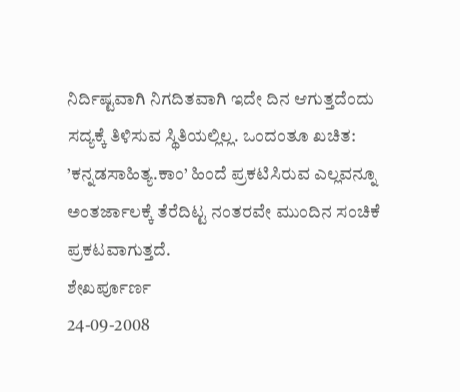ನಿರ್ದಿಷ್ಟವಾಗಿ ನಿಗದಿತವಾಗಿ ಇದೇ ದಿನ ಆಗುತ್ತದೆಂದು ಸದ್ಯಕ್ಕೆ ತಿಳಿಸುವ ಸ್ಥಿತಿಯಲ್ಲಿಲ್ಲ. ಒಂದಂತೂ ಖಚಿತ: ’ಕನ್ನಡಸಾಹಿತ್ಯ.ಕಾಂ’ ಹಿಂದೆ ಪ್ರಕಟಿಸಿರುವ ಎಲ್ಲವನ್ನೂ ಅಂತರ್ಜಾಲಕ್ಕೆ ತೆರೆದಿಟ್ಟ ನಂತರವೇ ಮುಂದಿನ ಸಂಚಿಕೆ ಪ್ರಕಟವಾಗುತ್ತದೆ.
ಶೇಖರ್ಪೂರ್ಣ
24-09-2008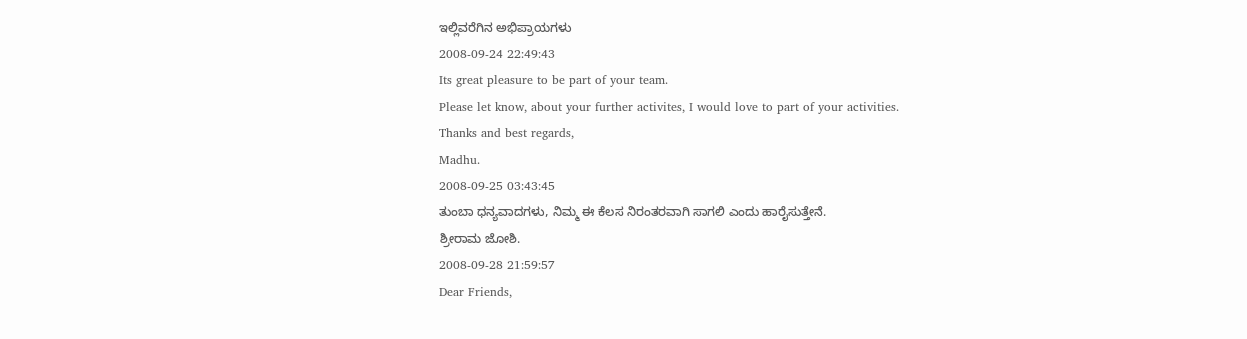ಇಲ್ಲಿವರೆಗಿನ ಅಭಿಪ್ರಾಯಗಳು
2008-09-24 22:49:43
Its great pleasure to be part of your team.
Please let know, about your further activites, I would love to part of your activities.
Thanks and best regards,
Madhu.
2008-09-25 03:43:45
ತುಂಬಾ ಧನ್ಯವಾದಗಳು, ನಿಮ್ಮ ಈ ಕೆಲಸ ನಿರಂತರವಾಗಿ ಸಾಗಲಿ ಎಂದು ಹಾರೈಸುತ್ತೇನೆ.
ಶ್ರೀರಾಮ ಜೋಶಿ.
2008-09-28 21:59:57
Dear Friends,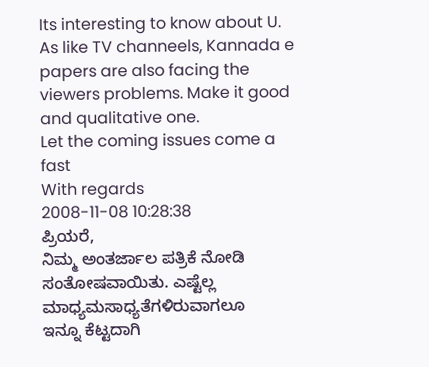Its interesting to know about U. As like TV channeels, Kannada e papers are also facing the viewers problems. Make it good and qualitative one.
Let the coming issues come a fast
With regards
2008-11-08 10:28:38
ಪ್ರಿಯರೆ,
ನಿಮ್ಮ ಅಂತರ್ಜಾಲ ಪತ್ರಿಕೆ ನೋಡಿ ಸಂತೋಷವಾಯಿತು. ಎಷ್ಟೆಲ್ಲ ಮಾಧ್ಯಮಸಾಧ್ಯತೆಗಳಿರುವಾಗಲೂ
ಇನ್ನೂ ಕೆಟ್ಟದಾಗಿ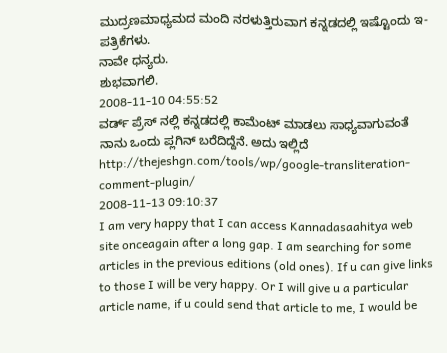ಮುದ್ರಣಮಾಧ್ಯಮದ ಮಂದಿ ನರಳುತ್ತಿರುವಾಗ ಕನ್ನಡದಲ್ಲಿ ಇಷ್ಟೊಂದು ಇ-ಪತ್ರಿಕೆಗಳು.
ನಾವೇ ಧನ್ಯರು.
ಶುಭವಾಗಲಿ.
2008-11-10 04:55:52
ವರ್ಡ್ ಪ್ರೆಸ್ ನಲ್ಲಿ ಕನ್ನಡದಲ್ಲಿ ಕಾಮೆಂಟ್ ಮಾಡಲು ಸಾಧ್ಯವಾಗುವಂತೆ ನಾನು ಒಂದು ಪ್ಲಗಿನ್ ಬರೆದಿದ್ದೆನೆ. ಅದು ಇಲ್ಲಿದೆ http://thejeshgn.com/tools/wp/google-transliteration-comment-plugin/
2008-11-13 09:10:37
I am very happy that I can access Kannadasaahitya web site onceagain after a long gap. I am searching for some articles in the previous editions (old ones). If u can give links to those I will be very happy. Or I will give u a particular article name, if u could send that article to me, I would be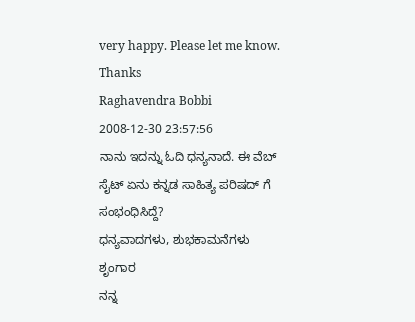very happy. Please let me know.
Thanks
Raghavendra Bobbi
2008-12-30 23:57:56
ನಾನು ಇದನ್ನು ಓದಿ ಧನ್ಯನಾದೆ. ಈ ವೆಬ್ ಸೈಟ್ ಏನು ಕನ್ನಡ ಸಾಹಿತ್ಯ ಪರಿಷದ್ ಗೆ ಸಂಭಂಧಿಸಿದ್ದೆ?
ಧನ್ಯವಾದಗಳು, ಶುಭಕಾಮನೆಗಳು
ಶೃಂಗಾರ
ನನ್ನ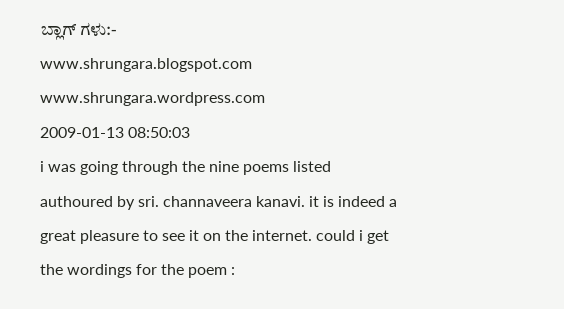ಬ್ಲಾಗ್ ಗಳು:-
www.shrungara.blogspot.com
www.shrungara.wordpress.com
2009-01-13 08:50:03
i was going through the nine poems listed authoured by sri. channaveera kanavi. it is indeed a great pleasure to see it on the internet. could i get the wordings for the poem :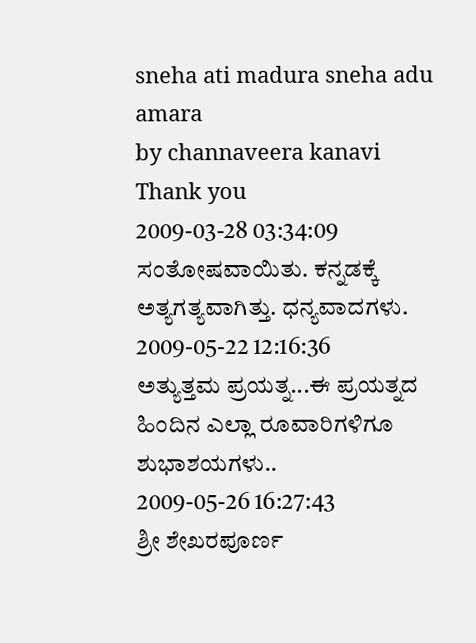sneha ati madura sneha adu amara
by channaveera kanavi
Thank you
2009-03-28 03:34:09
ಸಂತೋಷವಾಯಿತು. ಕನ್ನಡಕ್ಕೆ ಅತ್ಯಗತ್ಯವಾಗಿತ್ತು. ಧನ್ಯವಾದಗಳು.
2009-05-22 12:16:36
ಅತ್ಯುತ್ತಮ ಪ್ರಯತ್ನ...ಈ ಪ್ರಯತ್ನದ ಹಿಂದಿನ ಎಲ್ಲಾ ರೂವಾರಿಗಳಿಗೂ ಶುಭಾಶಯಗಳು..
2009-05-26 16:27:43
ಶ್ರೀ ಶೇಖರಪೂರ್ಣ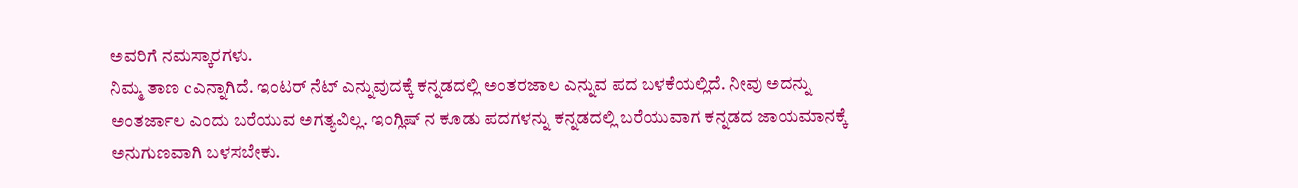ಅವರಿಗೆ ನಮಸ್ಕಾರಗಳು.
ನಿಮ್ಮ ತಾಣ cಎನ್ನಾಗಿದೆ. ಇಂಟರ್ ನೆಟ್ ಎನ್ನುವುದಕ್ಕೆ ಕನ್ನಡದಲ್ಲಿ ಅಂತರಜಾಲ ಎನ್ನುವ ಪದ ಬಳಕೆಯಲ್ಲಿದೆ. ನೀವು ಅದನ್ನು ಅಂತರ್ಜಾಲ ಎಂದು ಬರೆಯುವ ಅಗತ್ಯವಿಲ್ಲ. ಇಂಗ್ಲಿಷ್ ನ ಕೂಡು ಪದಗಳನ್ನು ಕನ್ನಡದಲ್ಲಿ ಬರೆಯುವಾಗ ಕನ್ನಡದ ಜಾಯಮಾನಕ್ಕೆ ಅನುಗುಣವಾಗಿ ಬಳಸಬೇಕು.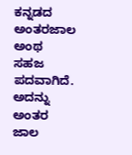ಕನ್ನಡದ ಅಂತರಜಾಲ ಅಂಥ ಸಹಜ ಪದವಾಗಿದೆ. ಅದನ್ನು ಅಂತರ ಜಾಲ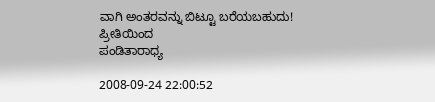ವಾಗಿ ಅಂತರವನ್ನು ಬಿಟ್ಟೂ ಬರೆಯಬಹುದು!
ಪ್ರೀತಿಯಿಂದ
ಪಂಡಿತಾರಾಧ್ಯ

2008-09-24 22:00:52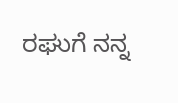ರಘುಗೆ ನನ್ನ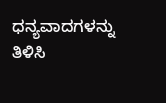ಧನ್ಯವಾದಗಳನ್ನು ತಿಳಿಸಿ